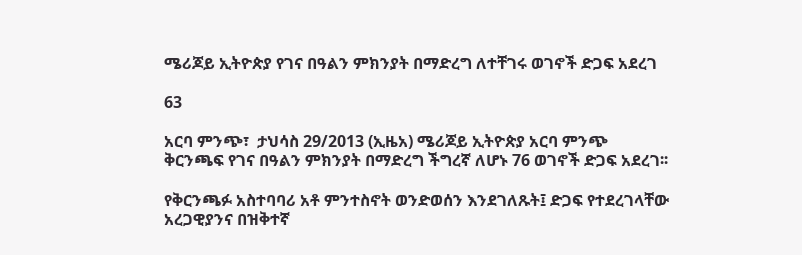ሜሪጆይ ኢትዮጵያ የገና በዓልን ምክንያት በማድረግ ለተቸገሩ ወገኖች ድጋፍ አደረገ

63

አርባ ምንጭ፣  ታህሳስ 29/2013 (ኢዜአ) ሜሪጆይ ኢትዮጵያ አርባ ምንጭ ቅርንጫፍ የገና በዓልን ምክንያት በማድረግ ችግረኛ ለሆኑ 76 ወገኖች ድጋፍ አደረገ፡፡

የቅርንጫፉ አስተባባሪ አቶ ምንተስኖት ወንድወሰን እንደገለጹት፤ ድጋፍ የተደረገላቸው አረጋዊያንና በዝቅተኛ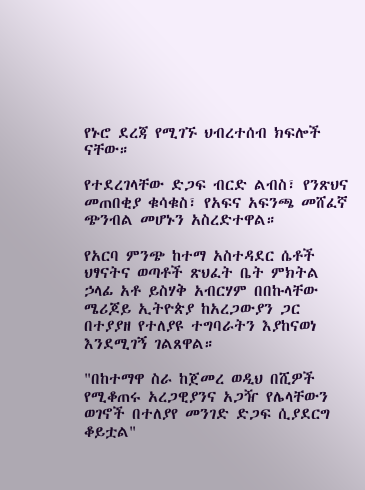የኑሮ ደረጃ የሚገኙ ህብረተሰብ ክፍሎች ናቸው።

የተደረገላቸው ድጋፍ ብርድ ልብስ፣ የንጽህና መጠበቂያ ቁሳቁስ፣ የአፍና አፍንጫ መሸፈኛ ጭንብል መሆኑን አስረድተዋል።

የአርባ ምንጭ ከተማ አስተዳደር ሴቶች ህፃናትና ወጣቶች ጽህፈት ቤት ምክትል ኃላፊ አቶ ይስሃቅ አብርሃም በበኩላቸው ሜሪጆይ ኢትዮጵያ ከአረጋውያን ጋር በተያያዘ የተለያዩ ተግባራትን እያከናወነ እንደሚገኝ ገልጸዋል።

"በከተማዋ ስራ ከጀመረ ወዲህ በሺዎች የሚቆጠሩ አረጋዊያንና አጋዥ የሌላቸውን ወገኖች በተለያየ መንገድ ድጋፍ ሲያደርግ ቆይቷል"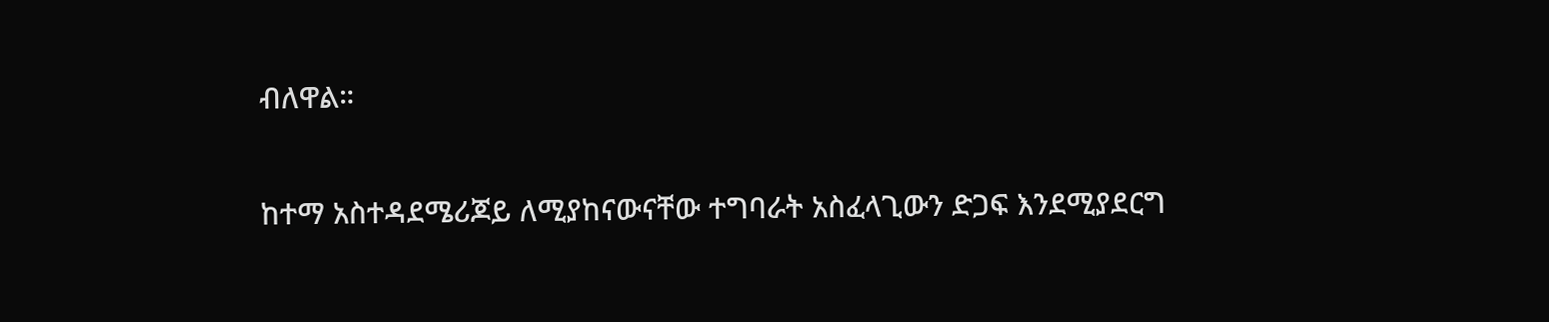ብለዋል።

ከተማ አስተዳደሜሪጆይ ለሚያከናውናቸው ተግባራት አስፈላጊውን ድጋፍ እንደሚያደርግ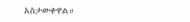አስታውቀዋል።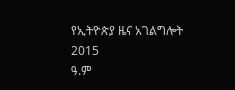የኢትዮጵያ ዜና አገልግሎት
2015
ዓ.ም